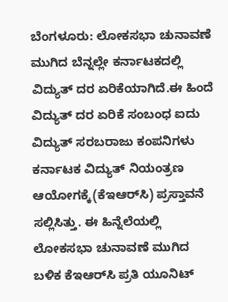ಬೆಂಗಳೂರು: ಲೋಕಸಭಾ ಚುನಾವಣೆ ಮುಗಿದ ಬೆನ್ನಲ್ಲೇ ಕರ್ನಾಟಕದಲ್ಲಿ ವಿದ್ಯುತ್ ದರ ಏರಿಕೆಯಾಗಿದೆ.ಈ ಹಿಂದೆ ವಿದ್ಯುತ್ ದರ ಏರಿಕೆ ಸಂಬಂಧ ಐದು ವಿದ್ಯುತ್ ಸರಬರಾಜು ಕಂಪನಿಗಳು ಕರ್ನಾಟಕ ವಿದ್ಯುತ್ ನಿಯಂತ್ರಣ ಆಯೋಗಕ್ಕೆ(ಕೆಇಆರ್‌ಸಿ) ಪ್ರಸ್ತಾವನೆ ಸಲ್ಲಿಸಿತ್ತು. ಈ ಹಿನ್ನೆಲೆಯಲ್ಲಿ ಲೋಕಸಭಾ ಚುನಾವಣೆ ಮುಗಿದ ಬಳಿಕ ಕೆಇಆರ್‌ಸಿ ಪ್ರತಿ ಯೂನಿಟ್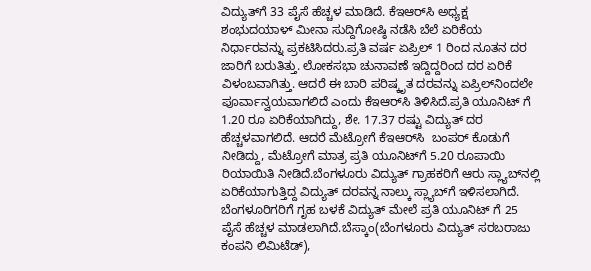ವಿದ್ಯುತ್‍ಗೆ 33 ಪೈಸೆ ಹೆಚ್ಚಳ ಮಾಡಿದೆ. ಕೆಇಆರ್‌ಸಿ ಅಧ್ಯಕ್ಷ ಶಂಭುದಯಾಳ್ ಮೀನಾ ಸುದ್ದಿಗೋಷ್ಠಿ ನಡೆಸಿ ಬೆಲೆ ಏರಿಕೆಯ ನಿರ್ಧಾರವನ್ನು ಪ್ರಕಟಿಸಿದರು.ಪ್ರತಿ ವರ್ಷ ಏಪ್ರಿಲ್ 1 ರಿಂದ ನೂತನ ದರ ಜಾರಿಗೆ ಬರುತಿತ್ತು. ಲೋಕಸಭಾ ಚುನಾವಣೆ ಇದ್ದಿದ್ದರಿಂದ ದರ ಏರಿಕೆ ವಿಳಂಬವಾಗಿತ್ತು. ಆದರೆ ಈ ಬಾರಿ ಪರಿಷ್ಕೃತ ದರವನ್ನು ಏಪ್ರಿಲ್‍ನಿಂದಲೇ ಪೂರ್ವಾನ್ವಯವಾಗಲಿದೆ ಎಂದು ಕೆಇಆರ್‌ಸಿ ತಿಳಿಸಿದೆ.ಪ್ರತಿ ಯೂನಿಟ್ ಗೆ 1.20 ರೂ ಏರಿಕೆಯಾಗಿದ್ದು, ಶೇ. 17.37 ರಷ್ಟು ವಿದ್ಯುತ್ ದರ ಹೆಚ್ಚಳವಾಗಲಿದೆ. ಆದರೆ ಮೆಟ್ರೋಗೆ ಕೆಇಆರ್‌ಸಿ  ಬಂಪರ್ ಕೊಡುಗೆ ನೀಡಿದ್ದು, ಮೆಟ್ರೋಗೆ ಮಾತ್ರ ಪ್ರತಿ ಯೂನಿಟ್‍ಗೆ 5.20 ರೂಪಾಯಿ ರಿಯಾಯಿತಿ ನೀಡಿದೆ.ಬೆಂಗಳೂರು ವಿದ್ಯುತ್ ಗ್ರಾಹಕರಿಗೆ ಆರು ಸ್ಲ್ಯಾಬ್‍ನಲ್ಲಿ ಏರಿಕೆಯಾಗುತ್ತಿದ್ದ ವಿದ್ಯುತ್ ದರವನ್ನ ನಾಲ್ಕು ಸ್ಲ್ಯಾಬ್‍ಗೆ ಇಳಿಸಲಾಗಿದೆ. ಬೆಂಗಳೂರಿಗರಿಗೆ ಗೃಹ ಬಳಕೆ ವಿದ್ಯುತ್ ಮೇಲೆ ಪ್ರತಿ ಯೂನಿಟ್ ಗೆ 25 ಪೈಸೆ ಹೆಚ್ಚಳ ಮಾಡಲಾಗಿದೆ.ಬೆಸ್ಕಾಂ(ಬೆಂಗಳೂರು ವಿದ್ಯುತ್ ಸರಬರಾಜು ಕಂಪನಿ ಲಿಮಿಟೆಡ್),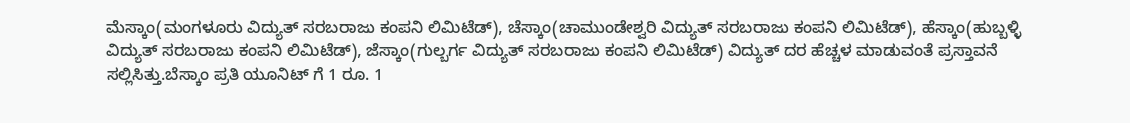ಮೆಸ್ಕಾಂ(ಮಂಗಳೂರು ವಿದ್ಯುತ್ ಸರಬರಾಜು ಕಂಪನಿ ಲಿಮಿಟೆಡ್), ಚೆಸ್ಕಾಂ(ಚಾಮುಂಡೇಶ್ವರಿ ವಿದ್ಯುತ್ ಸರಬರಾಜು ಕಂಪನಿ ಲಿಮಿಟೆಡ್), ಹೆಸ್ಕಾಂ(ಹುಬ್ಬಳ್ಳಿ ವಿದ್ಯುತ್ ಸರಬರಾಜು ಕಂಪನಿ ಲಿಮಿಟೆಡ್), ಜೆಸ್ಕಾಂ(ಗುಲ್ಬರ್ಗ ವಿದ್ಯುತ್ ಸರಬರಾಜು ಕಂಪನಿ ಲಿಮಿಟೆಡ್) ವಿದ್ಯುತ್ ದರ ಹೆಚ್ಚಳ ಮಾಡುವಂತೆ ಪ್ರಸ್ತಾವನೆ ಸಲ್ಲಿಸಿತ್ತು.ಬೆಸ್ಕಾಂ ಪ್ರತಿ ಯೂನಿಟ್ ಗೆ 1 ರೂ. 1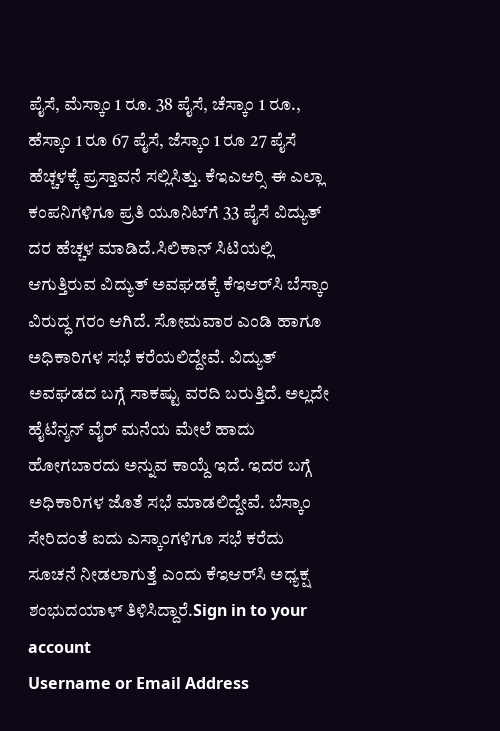ಪೈಸೆ, ಮೆಸ್ಕಾಂ 1 ರೂ. 38 ಪೈಸೆ, ಚೆಸ್ಕಾಂ 1 ರೂ., ಹೆಸ್ಕಾಂ 1 ರೂ 67 ಪೈಸೆ, ಜೆಸ್ಕಾಂ 1 ರೂ 27 ಪೈಸೆ ಹೆಚ್ಚಳಕ್ಕೆ ಪ್ರಸ್ತಾವನೆ ಸಲ್ಲಿಸಿತ್ತು. ಕೆಇಎಆರ್‍ಸಿ ಈ ಎಲ್ಲಾ ಕಂಪನಿಗಳಿಗೂ ಪ್ರತಿ ಯೂನಿಟ್‍ಗೆ 33 ಪೈಸೆ ವಿದ್ಯುತ್ ದರ ಹೆಚ್ಚಳ ಮಾಡಿದೆ.ಸಿಲಿಕಾನ್ ಸಿಟಿಯಲ್ಲಿ ಆಗುತ್ತಿರುವ ವಿದ್ಯುತ್ ಅವಘಡಕ್ಕೆ ಕೆಇಆರ್‌ಸಿ ಬೆಸ್ಕಾಂ ವಿರುದ್ಧ ಗರಂ ಆಗಿದೆ. ಸೋಮವಾರ ಎಂಡಿ ಹಾಗೂ ಅಧಿಕಾರಿಗಳ ಸಭೆ ಕರೆಯಲಿದ್ದೇವೆ. ವಿದ್ಯುತ್ ಅವಘಡದ ಬಗ್ಗೆ ಸಾಕಷ್ಟು ವರದಿ ಬರುತ್ತಿದೆ. ಅಲ್ಲದೇ ಹೈಟೆನ್ಶನ್ ವೈರ್ ಮನೆಯ ಮೇಲೆ ಹಾದು ಹೋಗಬಾರದು ಅನ್ನುವ ಕಾಯ್ದೆ ಇದೆ. ಇದರ ಬಗ್ಗೆ ಅಧಿಕಾರಿಗಳ ಜೊತೆ ಸಭೆ ಮಾಡಲಿದ್ದೇವೆ. ಬೆಸ್ಕಾಂ ಸೇರಿದಂತೆ ಐದು ಎಸ್ಕಾಂಗಳಿಗೂ ಸಭೆ ಕರೆದು ಸೂಚನೆ ನೀಡಲಾಗುತ್ತೆ ಎಂದು ಕೆಇಆರ್‌ಸಿ ಅಧ್ಯಕ್ಷ ಶಂಭುದಯಾಳ್ ತಿಳಿಸಿದ್ದಾರೆ.Sign in to your account
Username or Email Address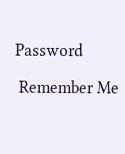Password

 Remember Me